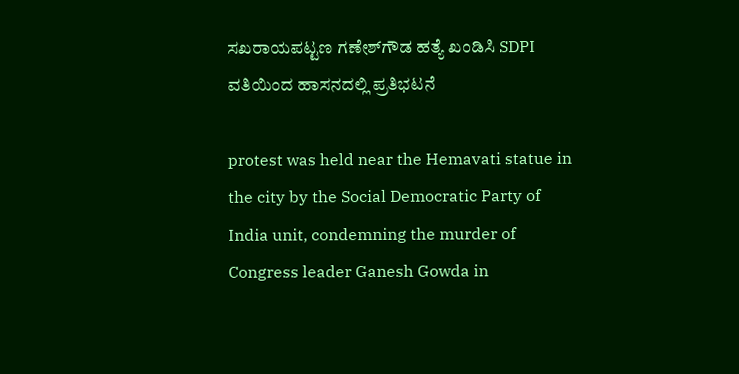ಸಖರಾಯಪಟ್ಟಣ ಗಣೇಶ್‌ಗೌಡ ಹತ್ಯೆ ಖಂಡಿಸಿ SDPI ವತಿಯಿಂದ ಹಾಸನದಲ್ಲಿ ಪ್ರತಿಭಟನೆ

protest was held near the Hemavati statue in the city by the Social Democratic Party of India unit, condemning the murder of Congress leader Ganesh Gowda in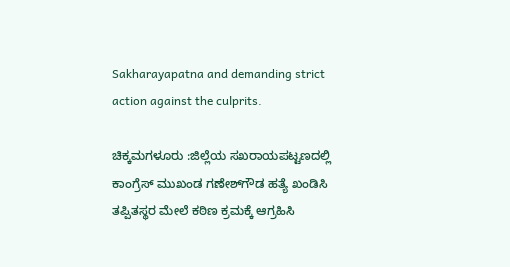Sakharayapatna and demanding strict action against the culprits.

ಚಿಕ್ಕಮಗಳೂರು :ಜಿಲ್ಲೆಯ ಸಖರಾಯಪಟ್ಟಣದಲ್ಲಿ ಕಾಂಗ್ರೆಸ್ ಮುಖಂಡ ಗಣೇಶ್‌ಗೌಡ ಹತ್ಯೆ ಖಂಡಿಸಿ ತಪ್ಪಿತಸ್ಥರ ಮೇಲೆ ಕಠಿಣ ಕ್ರಮಕ್ಕೆ ಆಗ್ರಹಿಸಿ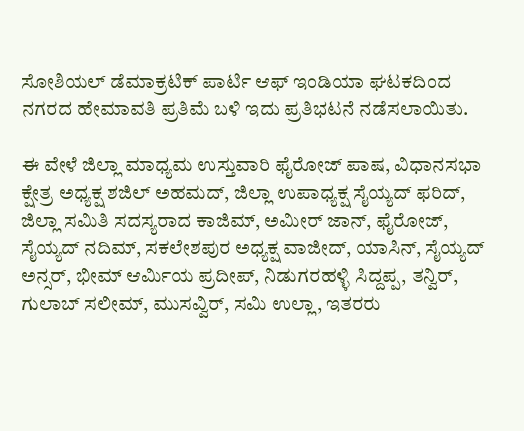ಸೋಶಿಯಲ್ ಡೆಮಾಕ್ರಟಿಕ್ ಪಾರ್ಟಿ ಆಫ್ ಇಂಡಿಯಾ ಘಟಕದಿಂದ ನಗರದ ಹೇಮಾವತಿ ಪ್ರತಿಮೆ ಬಳಿ ಇದು ಪ್ರತಿಭಟನೆ ನಡೆಸಲಾಯಿತು.

ಈ ವೇಳೆ ಜಿಲ್ಲಾ ಮಾಧ್ಯಮ ಉಸ್ತುವಾರಿ ಫೈರೋಜ್ ಪಾಷ, ವಿಧಾನಸಭಾ ಕ್ಷೇತ್ರ ಅಧ್ಯಕ್ಷ ಶಜಿಲ್ ಅಹಮದ್, ಜಿಲ್ಲಾ ಉಪಾಧ್ಯಕ್ಷ ಸೈಯ್ಯದ್ ಫರಿದ್, ಜಿಲ್ಲಾ ಸಮಿತಿ ಸದಸ್ಯರಾದ ಕಾಜಿಮ್, ಅಮೀರ್ ಜಾನ್, ಫೈರೋಜ್, ಸೈಯ್ಯದ್ ನದಿಮ್, ಸಕಲೇಶಪುರ ಅಧ್ಯಕ್ಷ ವಾಜೀದ್, ಯಾಸಿನ್, ಸೈಯ್ಯದ್ ಅನ್ಸರ್, ಭೀಮ್ ಆರ್ಮಿಯ ಪ್ರದೀಪ್, ನಿಡುಗರಹಳ್ಳಿ ಸಿದ್ದಪ್ಪ, ತನ್ವಿರ್, ಗುಲಾಬ್ ಸಲೀಮ್, ಮುಸವ್ವಿರ್, ಸಮಿ ಉಲ್ಲಾ, ಇತರರು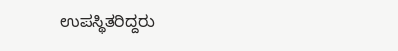ಉಪಸ್ಥಿತರಿದ್ದರು